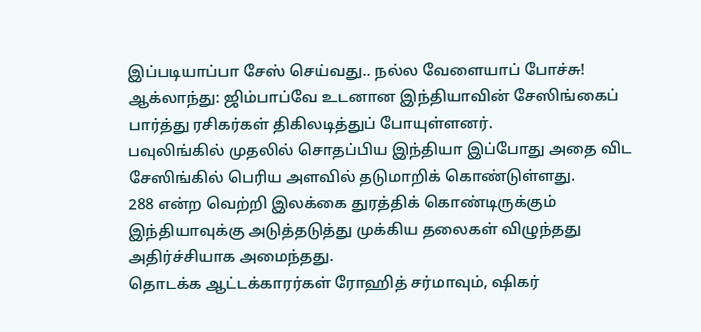இப்படியாப்பா சேஸ் செய்வது.. நல்ல வேளையாப் போச்சு!
ஆக்லாந்து: ஜிம்பாப்வே உடனான இந்தியாவின் சேஸிங்கைப் பார்த்து ரசிகர்கள் திகிலடித்துப் போயுள்ளனர்.
பவுலிங்கில் முதலில் சொதப்பிய இந்தியா இப்போது அதை விட சேஸிங்கில் பெரிய அளவில் தடுமாறிக் கொண்டுள்ளது.
288 என்ற வெற்றி இலக்கை துரத்திக் கொண்டிருக்கும் இந்தியாவுக்கு அடுத்தடுத்து முக்கிய தலைகள் விழுந்தது அதிர்ச்சியாக அமைந்தது.
தொடக்க ஆட்டக்காரர்கள் ரோஹித் சர்மாவும், ஷிகர்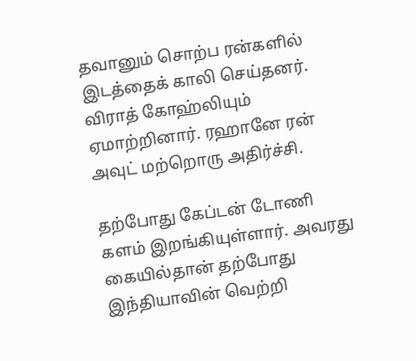தவானும் சொற்ப ரன்களில் இடத்தைக் காலி செய்தனர்.
விராத் கோஹ்லியும் ஏமாற்றினார். ரஹானே ரன் அவுட் மற்றொரு அதிர்ச்சி.

தற்போது கேப்டன் டோணி களம் இறங்கியுள்ளார். அவரது கையில்தான் தற்போது இந்தியாவின் வெற்றி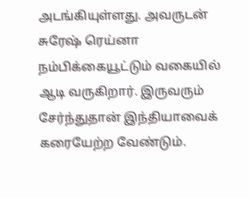அடங்கியுள்ளது. அவருடன் சுரேஷ் ரெய்னா நம்பிக்கையூட்டும் வகையில் ஆடி வருகிறார். இருவரும் சேர்ந்துதான் இந்தியாவைக் கரையேற்ற வேண்டும்.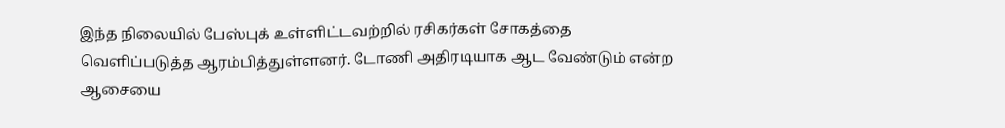இந்த நிலையில் பேஸ்புக் உள்ளிட்டவற்றில் ரசிகர்கள் சோகத்தை வெளிப்படுத்த ஆரம்பித்துள்ளனர். டோணி அதிரடியாக ஆட வேண்டும் என்ற ஆசையை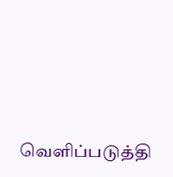வெளிப்படுத்தி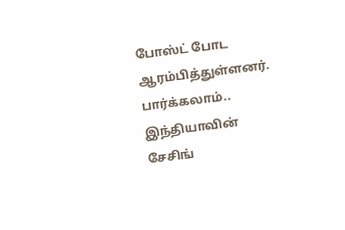போஸ்ட் போட ஆரம்பித்துள்ளனர்.
பார்க்கலாம்.. இந்தியாவின் சேசிங்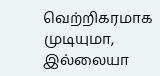வெற்றிகரமாக முடியுமா, இல்லையா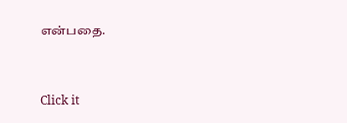என்பதை.


Click it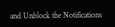and Unblock the Notifications